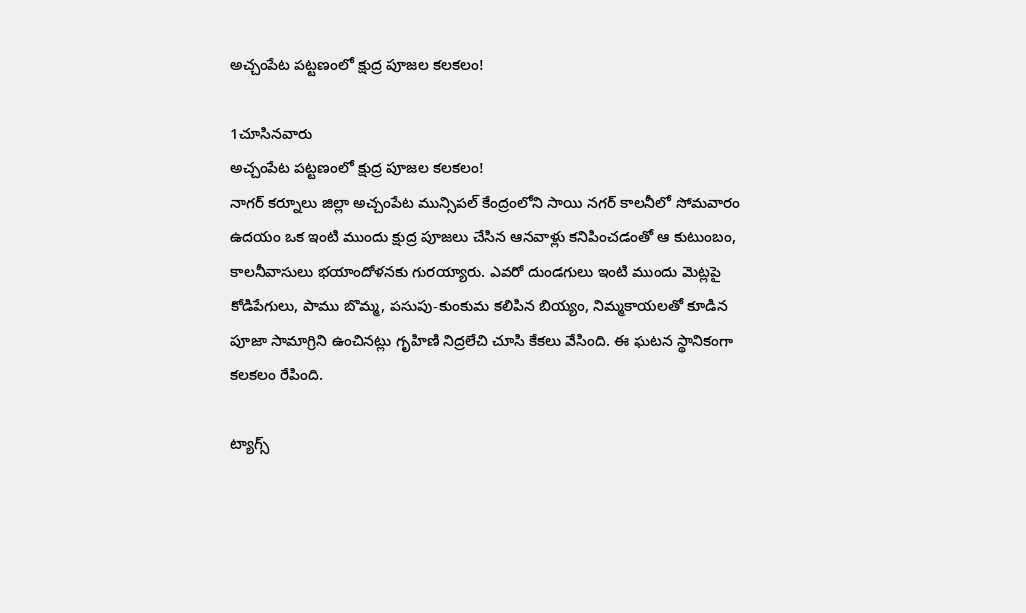అచ్చంపేట పట్టణంలో క్షుద్ర పూజల కలకలం!

1చూసినవారు
అచ్చంపేట పట్టణంలో క్షుద్ర పూజల కలకలం!
నాగర్ కర్నూలు జిల్లా అచ్చంపేట మున్సిపల్ కేంద్రంలోని సాయి నగర్ కాలనీలో సోమవారం ఉదయం ఒక ఇంటి ముందు క్షుద్ర పూజలు చేసిన ఆనవాళ్లు కనిపించడంతో ఆ కుటుంబం, కాలనీవాసులు భయాందోళనకు గురయ్యారు. ఎవరో దుండగులు ఇంటి ముందు మెట్లపై కోడిపేగులు, పాము బొమ్మ, పసుపు-కుంకుమ కలిపిన బియ్యం, నిమ్మకాయలతో కూడిన పూజా సామాగ్రిని ఉంచినట్లు గృహిణి నిద్రలేచి చూసి కేకలు వేసింది. ఈ ఘటన స్థానికంగా కలకలం రేపింది.

ట్యాగ్స్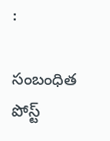:

సంబంధిత పోస్ట్